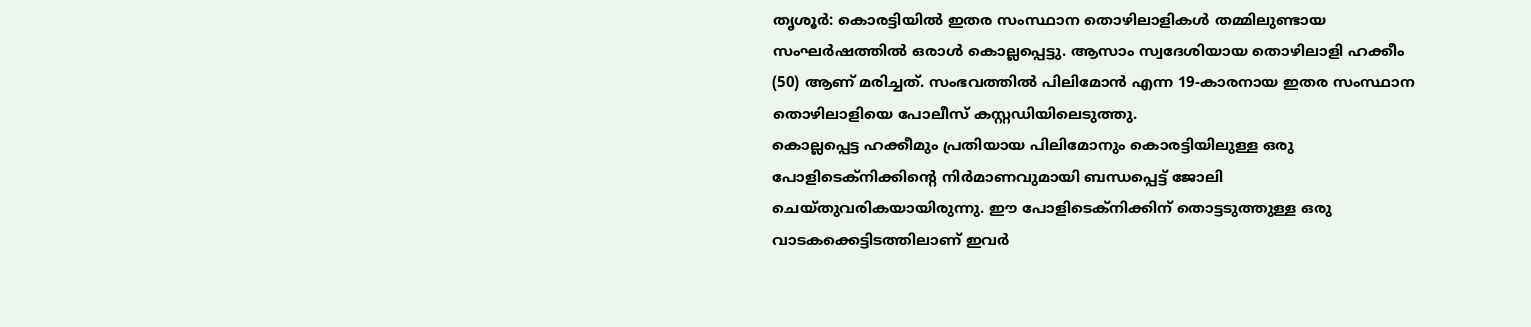തൃശൂർ: കൊരട്ടിയിൽ ഇതര സംസ്ഥാന തൊഴിലാളികൾ തമ്മിലുണ്ടായ സംഘർഷത്തിൽ ഒരാൾ കൊല്ലപ്പെട്ടു. ആസാം സ്വദേശിയായ തൊഴിലാളി ഹക്കീം (50) ആണ് മരിച്ചത്. സംഭവത്തിൽ പിലിമോൻ എന്ന 19-കാരനായ ഇതര സംസ്ഥാന തൊഴിലാളിയെ പോലീസ് കസ്റ്റഡിയിലെടുത്തു.
കൊല്ലപ്പെട്ട ഹക്കീമും പ്രതിയായ പിലിമോനും കൊരട്ടിയിലുള്ള ഒരു പോളിടെക്നിക്കിന്റെ നിർമാണവുമായി ബന്ധപ്പെട്ട് ജോലി ചെയ്തുവരികയായിരുന്നു. ഈ പോളിടെക്നിക്കിന് തൊട്ടടുത്തുള്ള ഒരു വാടകക്കെട്ടിടത്തിലാണ് ഇവർ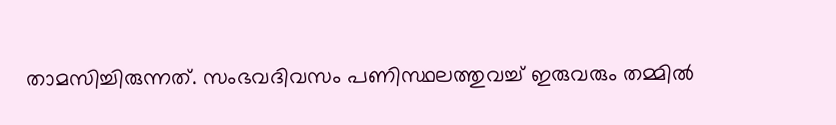താമസിച്ചിരുന്നത്. സംഭവദിവസം പണിസ്ഥലത്തുവച്ച് ഇരുവരും തമ്മിൽ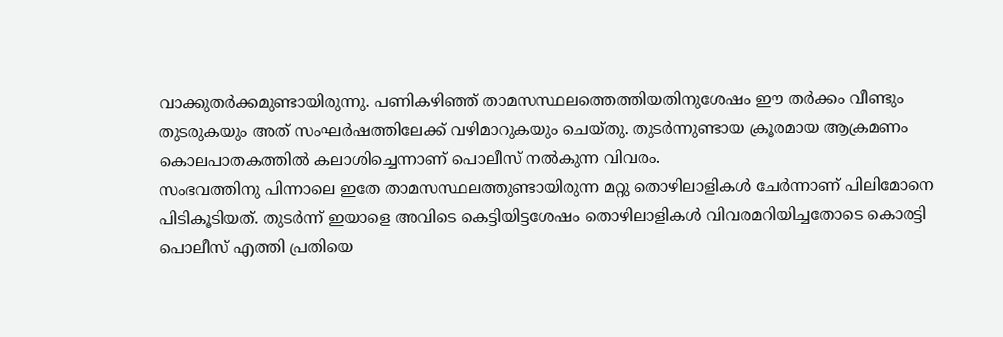വാക്കുതർക്കമുണ്ടായിരുന്നു. പണികഴിഞ്ഞ് താമസസ്ഥലത്തെത്തിയതിനുശേഷം ഈ തർക്കം വീണ്ടും തുടരുകയും അത് സംഘർഷത്തിലേക്ക് വഴിമാറുകയും ചെയ്തു. തുടർന്നുണ്ടായ ക്രൂരമായ ആക്രമണം കൊലപാതകത്തിൽ കലാശിച്ചെന്നാണ് പൊലീസ് നൽകുന്ന വിവരം.
സംഭവത്തിനു പിന്നാലെ ഇതേ താമസസ്ഥലത്തുണ്ടായിരുന്ന മറ്റു തൊഴിലാളികൾ ചേർന്നാണ് പിലിമോനെ പിടികൂടിയത്. തുടർന്ന് ഇയാളെ അവിടെ കെട്ടിയിട്ടശേഷം തൊഴിലാളികൾ വിവരമറിയിച്ചതോടെ കൊരട്ടി പൊലീസ് എത്തി പ്രതിയെ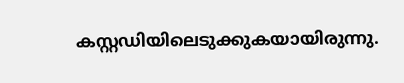കസ്റ്റഡിയിലെടുക്കുകയായിരുന്നു.